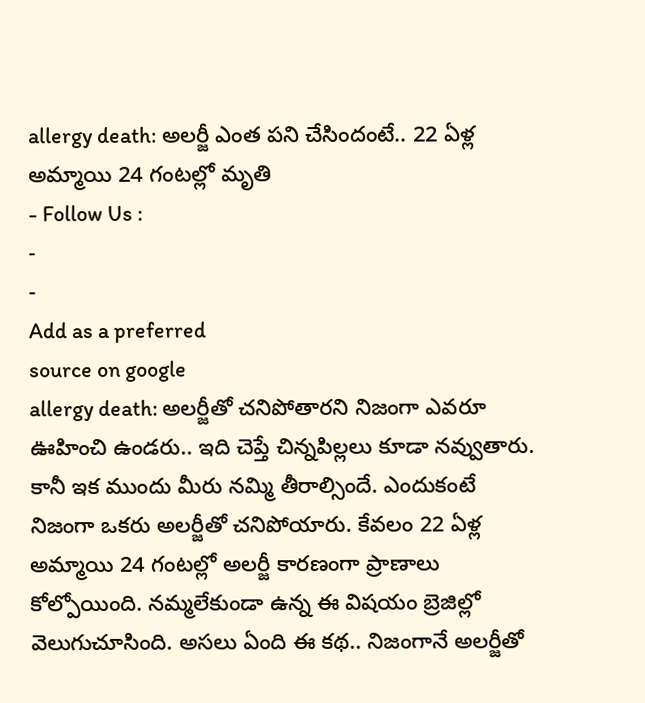allergy death: అలర్జీ ఎంత పని చేసిందంటే.. 22 ఏళ్ల అమ్మాయి 24 గంటల్లో మృతి
- Follow Us :
-
-
Add as a preferred
source on google
allergy death: అలర్జీతో చనిపోతారని నిజంగా ఎవరూ ఊహించి ఉండరు.. ఇది చెప్తే చిన్నపిల్లలు కూడా నవ్వుతారు. కానీ ఇక ముందు మీరు నమ్మి తీరాల్సిందే. ఎందుకంటే నిజంగా ఒకరు అలర్జీతో చనిపోయారు. కేవలం 22 ఏళ్ల అమ్మాయి 24 గంటల్లో అలర్జీ కారణంగా ప్రాణాలు కోల్పోయింది. నమ్మలేకుండా ఉన్న ఈ విషయం బ్రెజిల్లో వెలుగుచూసింది. అసలు ఏంది ఈ కథ.. నిజంగానే అలర్జీతో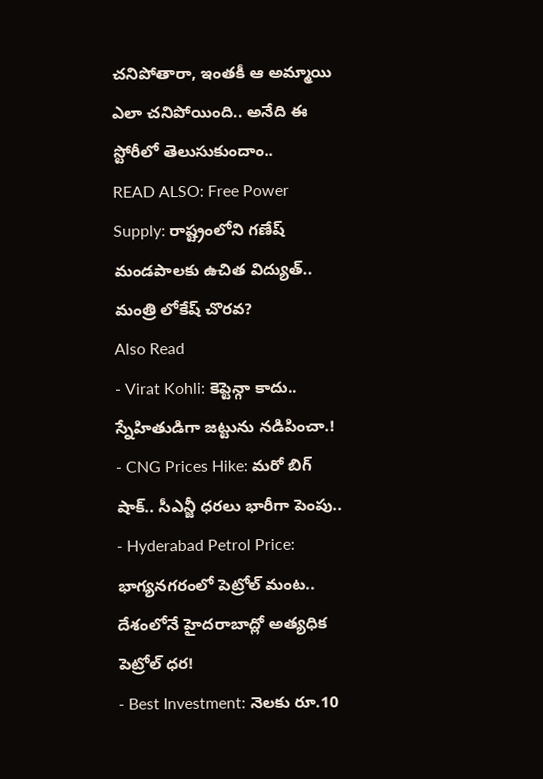చనిపోతారా, ఇంతకీ ఆ అమ్మాయి ఎలా చనిపోయింది.. అనేది ఈ స్టోరీలో తెలుసుకుందాం..
READ ALSO: Free Power Supply: రాష్ట్రంలోని గణేష్ మండపాలకు ఉచిత విద్యుత్.. మంత్రి లోకేష్ చొరవ?
Also Read
- Virat Kohli: కెప్టెన్గా కాదు.. స్నేహితుడిగా జట్టును నడిపించా.!
- CNG Prices Hike: మరో బిగ్ షాక్.. సీఎన్జీ ధరలు భారీగా పెంపు..
- Hyderabad Petrol Price: భాగ్యనగరంలో పెట్రోల్ మంట.. దేశంలోనే హైదరాబాద్లో అత్యధిక పెట్రోల్ ధర!
- Best Investment: నెలకు రూ.10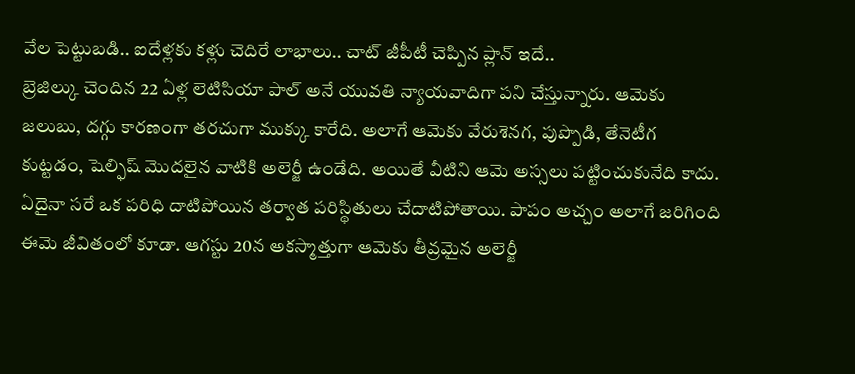వేల పెట్టుబడి.. ఐదేళ్లకు కళ్లు చెదిరే లాభాలు.. చాట్ జీపీటీ చెప్పిన ప్లాన్ ఇదే..
బ్రెజిల్కు చెందిన 22 ఏళ్ల లెటిసియా పాల్ అనే యువతి న్యాయవాదిగా పని చేస్తున్నారు. ఆమెకు జలుబు, దగ్గు కారణంగా తరచుగా ముక్కు కారేది. అలాగే ఆమెకు వేరుశెనగ, పుప్పొడి, తేనెటీగ కుట్టడం, షెల్ఫిష్ మొదలైన వాటికి అలెర్జీ ఉండేది. అయితే వీటిని ఆమె అస్సలు పట్టించుకునేది కాదు. ఏదైనా సరే ఒక పరిధి దాటిపోయిన తర్వాత పరిస్థితులు చేదాటిపోతాయి. పాపం అచ్చం అలాగే జరిగింది ఈమె జీవితంలో కూడా. ఆగస్టు 20న అకస్మాత్తుగా ఆమెకు తీవ్రమైన అలెర్జీ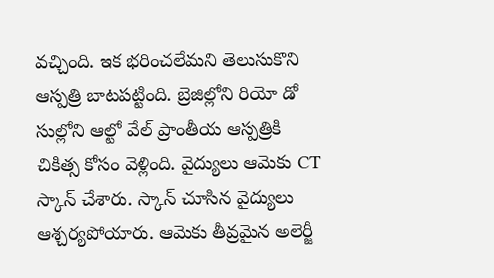వచ్చింది. ఇక భరించలేమని తెలుసుకొని ఆస్పత్రి బాటపట్టింది. బ్రెజిల్లోని రియో డో సుల్లోని ఆల్టో వేల్ ప్రాంతీయ ఆస్పత్రికి చికిత్స కోసం వెళ్లింది. వైద్యులు ఆమెకు CT స్కాన్ చేశారు. స్కాన్ చూసిన వైద్యులు ఆశ్చర్యపోయారు. ఆమెకు తీవ్రమైన అలెర్జీ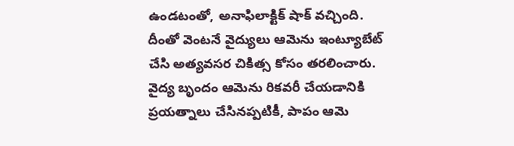ఉండటంతో, అనాఫిలాక్టిక్ షాక్ వచ్చింది. దీంతో వెంటనే వైద్యులు ఆమెను ఇంట్యూబేట్ చేసి అత్యవసర చికిత్స కోసం తరలించారు. వైద్య బృందం ఆమెను రికవరీ చేయడానికి ప్రయత్నాలు చేసినప్పటికీ, పాపం ఆమె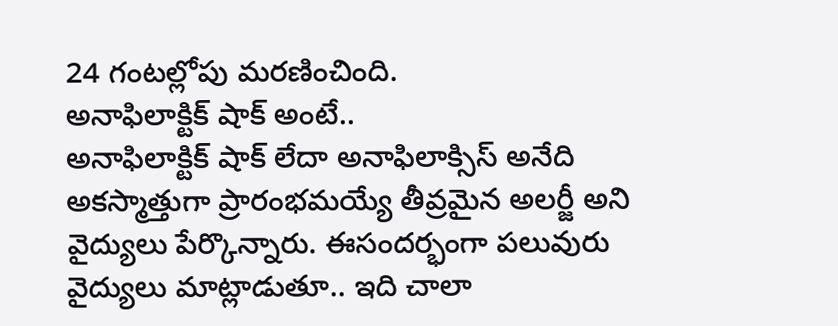24 గంటల్లోపు మరణించింది.
అనాఫిలాక్టిక్ షాక్ అంటే..
అనాఫిలాక్టిక్ షాక్ లేదా అనాఫిలాక్సిస్ అనేది అకస్మాత్తుగా ప్రారంభమయ్యే తీవ్రమైన అలర్జీ అని వైద్యులు పేర్కొన్నారు. ఈసందర్భంగా పలువురు వైద్యులు మాట్లాడుతూ.. ఇది చాలా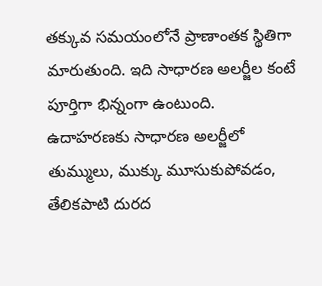తక్కువ సమయంలోనే ప్రాణాంతక స్థితిగా మారుతుంది. ఇది సాధారణ అలర్జీల కంటే పూర్తిగా భిన్నంగా ఉంటుంది. ఉదాహరణకు సాధారణ అలర్జీలో తుమ్ములు, ముక్కు మూసుకుపోవడం, తేలికపాటి దురద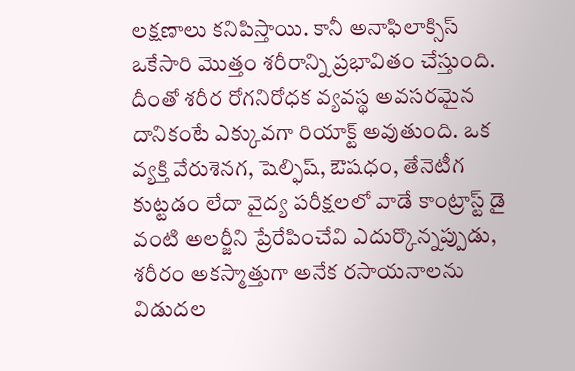లక్షణాలు కనిపిస్తాయి. కానీ అనాఫిలాక్సిస్ ఒకేసారి మొత్తం శరీరాన్ని ప్రభావితం చేస్తుంది. దీంతో శరీర రోగనిరోధక వ్యవస్థ అవసరమైన దానికంటే ఎక్కువగా రియాక్ట్ అవుతుంది. ఒక వ్యక్తి వేరుశెనగ, షెల్ఫిష్, ఔషధం, తేనెటీగ కుట్టడం లేదా వైద్య పరీక్షలలో వాడే కాంట్రాస్ట్ డై వంటి అలర్జీని ప్రేరేపించేవి ఎదుర్కొన్నప్పుడు, శరీరం అకస్మాత్తుగా అనేక రసాయనాలను విడుదల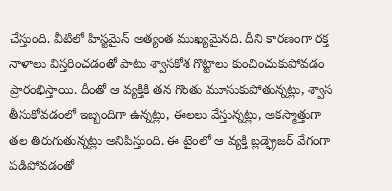చేస్తుంది. వీటిలో హిస్టమైన్ అత్యంత ముఖ్యమైనది. దీని కారణంగా రక్త నాళాలు విస్తరించడంతో పాటు శ్వాసకోశ గొట్టాలు కుంచించుకుపోవడం ప్రారంభిస్తాయి. దీంతో ఆ వ్యక్తికి తన గొంతు మూసుకుపోతున్నట్లు, శ్వాస తీసుకోవడంలో ఇబ్బందిగా ఉన్నట్లు, ఈలలు వేస్తున్నట్లు, అకస్మాత్తుగా తల తిరుగుతున్నట్లు అనిపిస్తుంది. ఈ టైంలో ఆ వ్యక్తి బ్లడ్ఫ్రెజర్ వేగంగా పడిపోవడంతో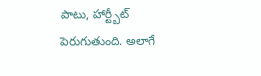పాటు, హార్ట్బీట్ పెరుగుతుంది. అలాగే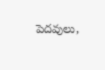పెదవులు,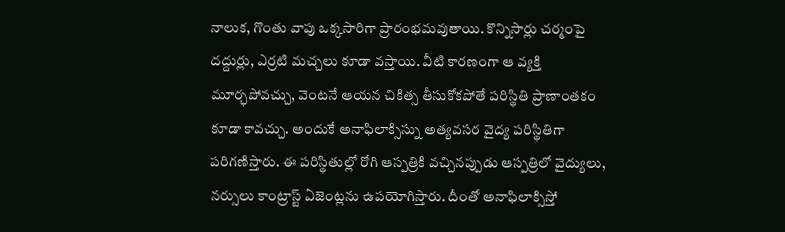నాలుక, గొంతు వాపు ఒక్కసారిగా ప్రారంభమవుతాయి. కొన్నిసార్లు చర్మంపై దద్దుర్లు, ఎర్రటి మచ్చలు కూడా వస్తాయి. వీటి కారణంగా ఆ వ్యక్తి మూర్ఛపోవచ్చు, వెంటనే ఆయన చికిత్స తీసుకోకపోతే పరిస్థితి ప్రాణాంతకం కూడా కావచ్చు. అందుకే అనాఫిలాక్సిస్ను అత్యవసర వైద్య పరిస్థితిగా పరిగణిస్తారు. ఈ పరిస్థితుల్లో రోగి ఆస్పత్రికి వచ్చినప్పుడు ఆస్పత్రిలో వైద్యులు, నర్సులు కాంట్రాస్ట్ ఏజెంట్లను ఉపయోగిస్తారు. దీంతో అనాఫిలాక్సిస్తో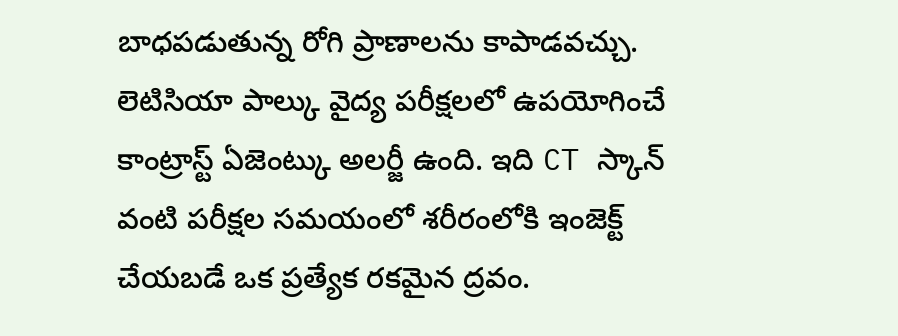బాధపడుతున్న రోగి ప్రాణాలను కాపాడవచ్చు.
లెటిసియా పాల్కు వైద్య పరీక్షలలో ఉపయోగించే కాంట్రాస్ట్ ఏజెంట్కు అలర్జీ ఉంది. ఇది CT స్కాన్ వంటి పరీక్షల సమయంలో శరీరంలోకి ఇంజెక్ట్ చేయబడే ఒక ప్రత్యేక రకమైన ద్రవం.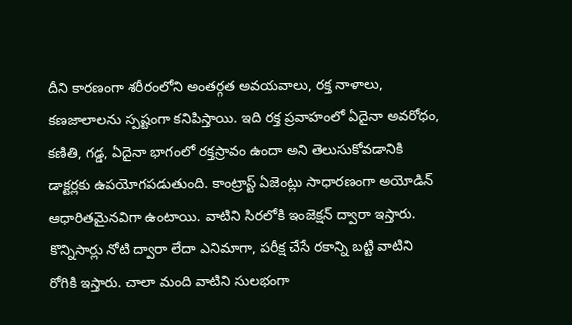దీని కారణంగా శరీరంలోని అంతర్గత అవయవాలు, రక్త నాళాలు, కణజాలాలను స్పష్టంగా కనిపిస్తాయి. ఇది రక్త ప్రవాహంలో ఏదైనా అవరోధం, కణితి, గడ్డ, ఏదైనా భాగంలో రక్తస్రావం ఉందా అని తెలుసుకోవడానికి డాక్టర్లకు ఉపయోగపడుతుంది. కాంట్రాస్ట్ ఏజెంట్లు సాధారణంగా అయోడిన్ ఆధారితమైనవిగా ఉంటాయి. వాటిని సిరలోకి ఇంజెక్షన్ ద్వారా ఇస్తారు. కొన్నిసార్లు నోటి ద్వారా లేదా ఎనిమాగా, పరీక్ష చేసే రకాన్ని బట్టి వాటిని రోగికి ఇస్తారు. చాలా మంది వాటిని సులభంగా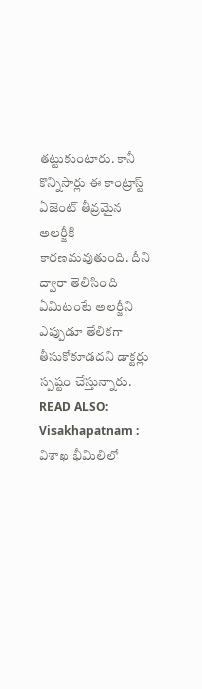తట్టుకుంటారు. కానీ కొన్నిసార్లు ఈ కాంట్రాస్ట్ ఏజెంట్ తీవ్రమైన అలర్జీకి కారణమవుతుంది. దీని ద్వారా తెలిసింది ఏమిటంటే అలర్జీని ఎప్పుడూ తేలికగా తీసుకోకూడదని డాక్టర్లు స్పష్టం చేస్తున్నారు.
READ ALSO: Visakhapatnam : విశాఖ భీమిలిలో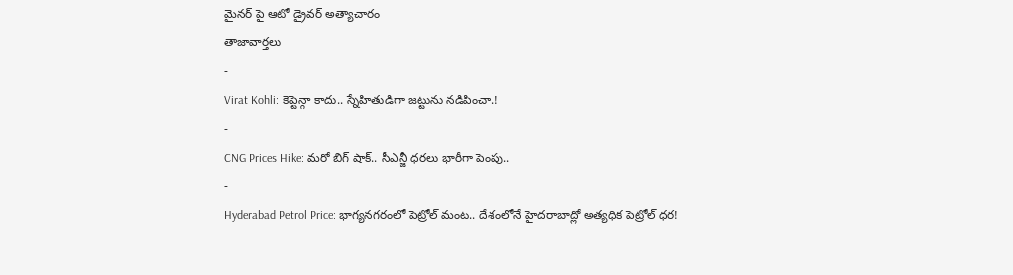మైనర్ పై ఆటో డ్రైవర్ అత్యాచారం
తాజావార్తలు
-
Virat Kohli: కెప్టెన్గా కాదు.. స్నేహితుడిగా జట్టును నడిపించా.!
-
CNG Prices Hike: మరో బిగ్ షాక్.. సీఎన్జీ ధరలు భారీగా పెంపు..
-
Hyderabad Petrol Price: భాగ్యనగరంలో పెట్రోల్ మంట.. దేశంలోనే హైదరాబాద్లో అత్యధిక పెట్రోల్ ధర!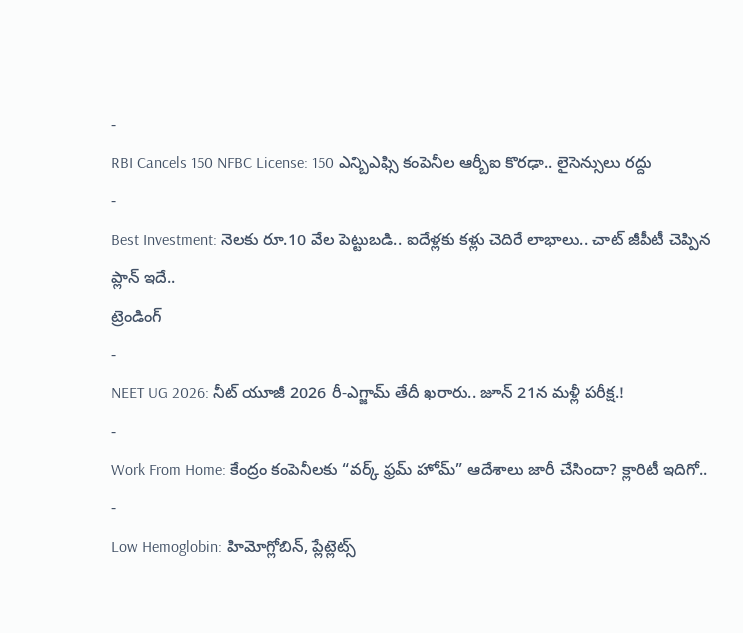-
RBI Cancels 150 NFBC License: 150 ఎన్బిఎఫ్సి కంపెనీల ఆర్బీఐ కొరఢా.. లైసెన్సులు రద్దు
-
Best Investment: నెలకు రూ.10 వేల పెట్టుబడి.. ఐదేళ్లకు కళ్లు చెదిరే లాభాలు.. చాట్ జీపీటీ చెప్పిన ప్లాన్ ఇదే..
ట్రెండింగ్
-
NEET UG 2026: నీట్ యూజీ 2026 రీ-ఎగ్జామ్ తేదీ ఖరారు.. జూన్ 21న మళ్లీ పరీక్ష.!
-
Work From Home: కేంద్రం కంపెనీలకు “వర్క్ ఫ్రమ్ హోమ్” ఆదేశాలు జారీ చేసిందా? క్లారిటీ ఇదిగో..
-
Low Hemoglobin: హిమోగ్లోబిన్, ప్లేట్లెట్స్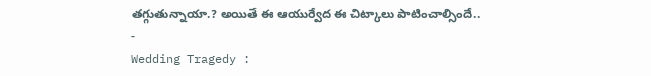తగ్గుతున్నాయా.? అయితే ఈ ఆయుర్వేద ఈ చిట్కాలు పాటించాల్సిందే..
-
Wedding Tragedy :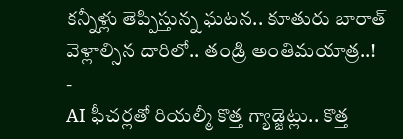కన్నీళ్లు తెప్పిస్తున్న ఘటన.. కూతురు బారాత్ వెళ్లాల్సిన దారిలో.. తండ్రి అంతిమయాత్ర..!
-
AI ఫీచర్లతో రియల్మీ కొత్త గ్యాడ్జెట్లు.. కొత్త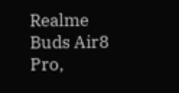Realme Buds Air8 Pro,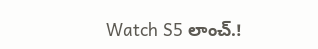Watch S5 లాంచ్.!